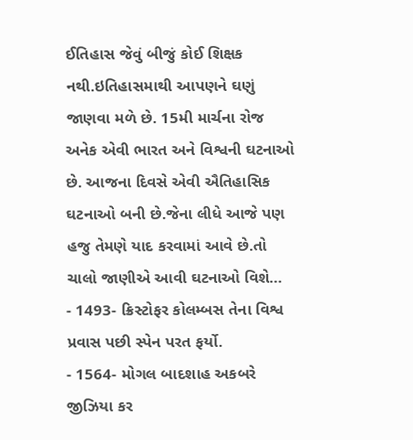ઈતિહાસ જેવું બીજું કોઈ શિક્ષક નથી.ઇતિહાસમાથી આપણને ઘણું જાણવા મળે છે. 15મી માર્ચના રોજ અનેક એવી ભારત અને વિશ્વની ઘટનાઓ છે. આજના દિવસે એવી ઐતિહાસિક ઘટનાઓ બની છે.જેના લીધે આજે પણ હજુ તેમણે યાદ કરવામાં આવે છે.તો ચાલો જાણીએ આવી ઘટનાઓ વિશે…
- 1493- ક્રિસ્ટોફર કોલમ્બસ તેના વિશ્વ પ્રવાસ પછી સ્પેન પરત ફર્યો.
- 1564- મોગલ બાદશાહ અકબરે જીઝિયા કર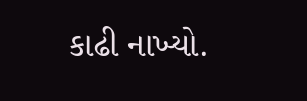કાઢી નાખ્યો.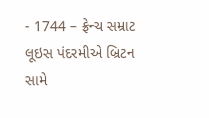- 1744 – ફ્રેન્ચ સમ્રાટ લૂઇસ પંદરમીએ બ્રિટન સામે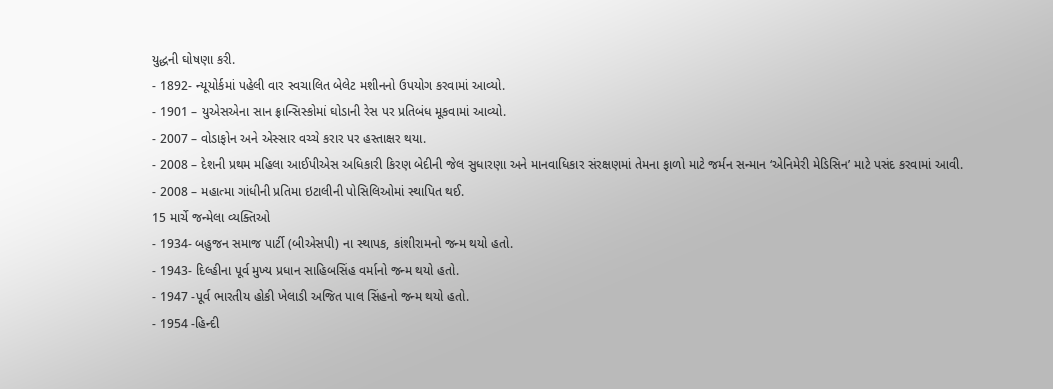યુદ્ધની ઘોષણા કરી.
- 1892- ન્યૂયોર્કમાં પહેલી વાર સ્વચાલિત બેલેટ મશીનનો ઉપયોગ કરવામાં આવ્યો.
- 1901 – યુએસએના સાન ફ્રાન્સિસ્કોમાં ઘોડાની રેસ પર પ્રતિબંધ મૂકવામાં આવ્યો.
- 2007 – વોડાફોન અને એસ્સાર વચ્ચે કરાર પર હસ્તાક્ષર થયા.
- 2008 – દેશની પ્રથમ મહિલા આઈપીએસ અધિકારી કિરણ બેદીની જેલ સુધારણા અને માનવાધિકાર સંરક્ષણમાં તેમના ફાળો માટે જર્મન સન્માન ‘એનિમેરી મેડિસિન’ માટે પસંદ કરવામાં આવી.
- 2008 – મહાત્મા ગાંધીની પ્રતિમા ઇટાલીની પોસિલિઓમાં સ્થાપિત થઈ.
15 માર્ચે જન્મેલા વ્યક્તિઓ
- 1934- બહુજન સમાજ પાર્ટી (બીએસપી) ના સ્થાપક, કાંશીરામનો જન્મ થયો હતો.
- 1943- દિલ્હીના પૂર્વ મુખ્ય પ્રધાન સાહિબસિંહ વર્માનો જન્મ થયો હતો.
- 1947 -પૂર્વ ભારતીય હોકી ખેલાડી અજિત પાલ સિંહનો જન્મ થયો હતો.
- 1954 -હિન્દી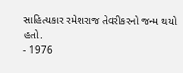સાહિત્યકાર રમેશરાજ તેવરીકરનો જન્મ થયો હતો.
- 1976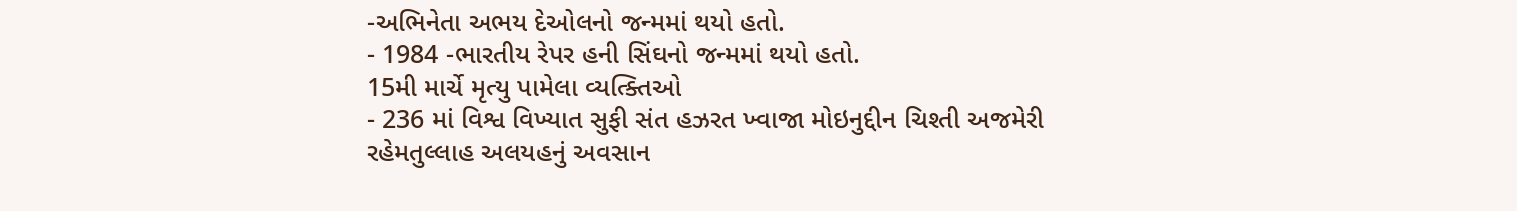-અભિનેતા અભય દેઓલનો જન્મમાં થયો હતો.
- 1984 -ભારતીય રેપર હની સિંઘનો જન્મમાં થયો હતો.
15મી માર્ચે મૃત્યુ પામેલા વ્યત્ક્તિઓ
- 236 માં વિશ્વ વિખ્યાત સુફી સંત હઝરત ખ્વાજા મોઇનુદ્દીન ચિશ્તી અજમેરી રહેમતુલ્લાહ અલયહનું અવસાન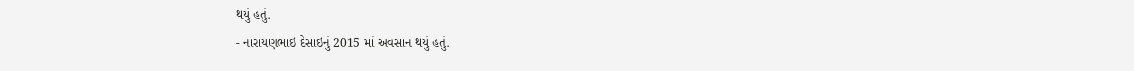થયું હતું.
- નારાયણભાઇ દેસાઇનું 2015 માં અવસાન થયું હતું.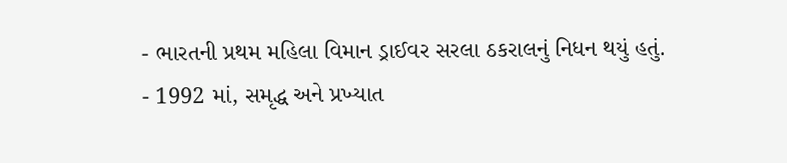- ભારતની પ્રથમ મહિલા વિમાન ડ્રાઈવર સરલા ઠકરાલનું નિધન થયું હતું.
- 1992 માં, સમૃદ્ધ અને પ્રખ્યાત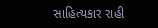સાહિત્યકાર રાહી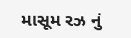માસૂમ રઝ નું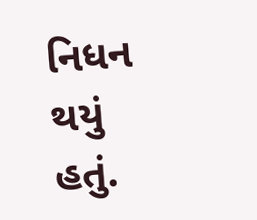નિધન થયું હતું.